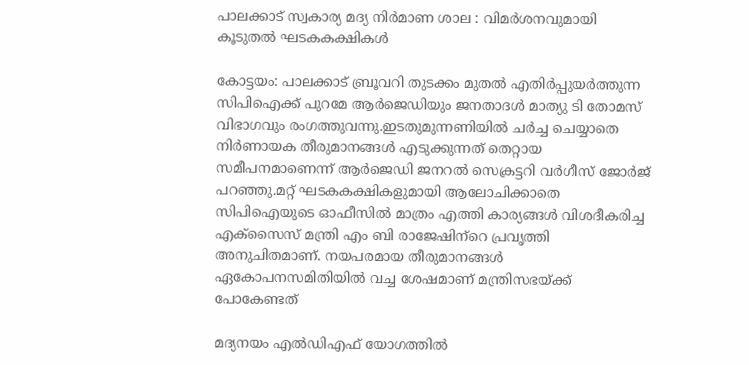പാലക്കാട് സ്വകാര്യ മദ്യ നിർമാണ ശാല : വിമര്‍ശനവുമായി കൂടുതല്‍ ഘടകകക്ഷികള്‍

കോട്ടയം: പാലക്കാട് ബ്രൂവറി തുടക്കം മുതല്‍ എതിര്‍പ്പുയര്‍ത്തുന്ന സിപിഐക്ക് പുറമേ ആര്‍ജെഡിയും ജനതാദള്‍ മാത്യു ടി തോമസ് വിഭാഗവും രംഗത്തുവന്നു.ഇടതുമുന്നണിയില്‍ ചര്‍ച്ച ചെയ്യാതെ നിര്‍ണായക തീരുമാനങ്ങള്‍ എടുക്കുന്നത് തെറ്റായ സമീപനമാണെന്ന് ആര്‍ജെഡി ജനറല്‍ സെക്രട്ടറി വര്‍ഗീസ് ജോര്‍ജ് പറഞ്ഞു.മറ്റ് ഘടകകക്ഷികളുമായി ആലോചിക്കാതെ സിപിഐയുടെ ഓഫീസില്‍ മാത്രം എത്തി കാര്യങ്ങള്‍ വിശദീകരിച്ച എക്‌സൈസ് മന്ത്രി എം ബി രാജേഷിന്‌റെ പ്രവൃത്തി അനുചിതമാണ്. നയപരമായ തീരുമാനങ്ങള്‍ ഏകോപനസമിതിയില്‍ വച്ച ശേഷമാണ് മന്ത്രിസഭയ്‌ക്ക് പോകേണ്ടത്

മദ്യനയം എല്‍ഡിഎഫ് യോഗത്തില്‍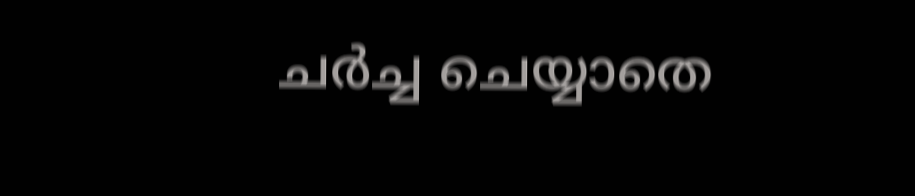ചര്‍ച്ച ചെയ്യാതെ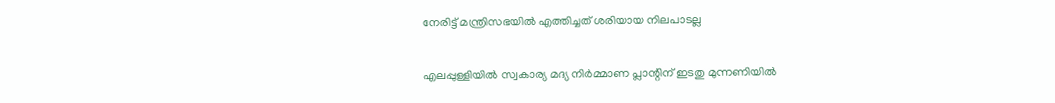നേരിട്ട് മന്ത്രിസഭയില്‍ എത്തിച്ചത് ശരിയായ നിലപാടല്ല

എലപ്പുള്ളിയില്‍ സ്വകാര്യ മദ്യ നിര്‍മ്മാണ പ്ലാന്റിന് ഇടതു മുന്നണിയില്‍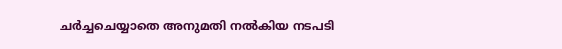ചര്‍ച്ചചെയ്യാതെ അനുമതി നല്‍കിയ നടപടി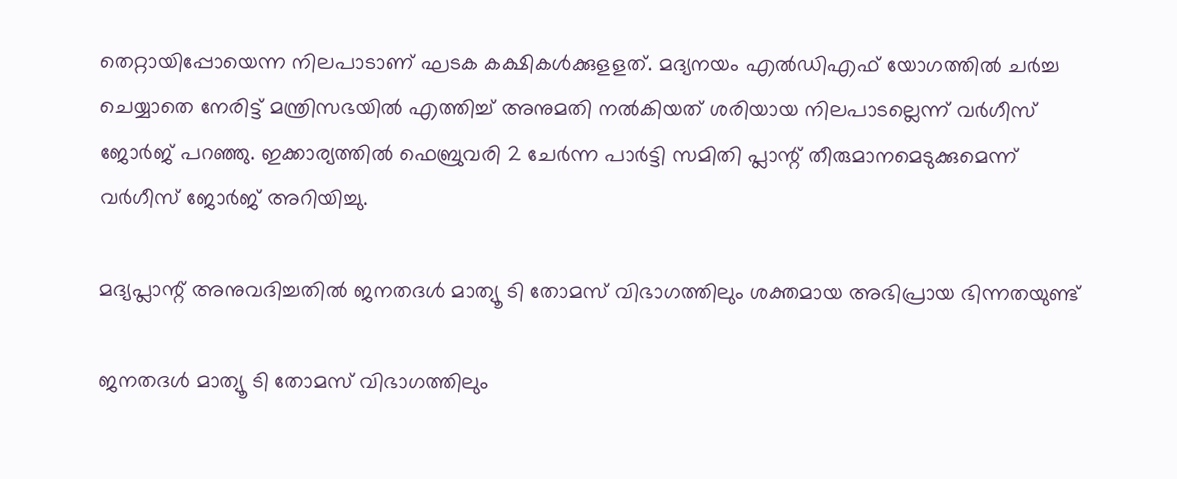തെറ്റായിപ്പോയെന്ന നിലപാടാണ് ഘടക കക്ഷികൾക്കുളളത്. മദ്യനയം എല്‍ഡിഎഫ് യോഗത്തില്‍ ചര്‍ച്ച ചെയ്യാതെ നേരിട്ട് മന്ത്രിസഭയില്‍ എത്തിച്ച്‌ അനുമതി നല്‍കിയത് ശരിയായ നിലപാടല്ലെന്ന് വര്‍ഗീസ് ജോര്‍ജ് പറഞ്ഞു. ഇക്കാര്യത്തില്‍ ഫെബ്രുവരി 2 ചേര്‍ന്ന പാര്‍ട്ടി സമിതി പ്ലാന്റ് തീരുമാനമെടുക്കുമെന്ന് വര്‍ഗീസ് ജോര്‍ജ് അറിയിച്ചു.

മദ്യപ്ലാന്റ് അനുവദിച്ചതില്‍ ജനതദള്‍ മാത്യൂ ടി തോമസ് വിഭാഗത്തിലും ശക്തമായ അഭിപ്രായ ഭിന്നതയുണ്ട്

ജനതദള്‍ മാത്യൂ ടി തോമസ് വിഭാഗത്തിലും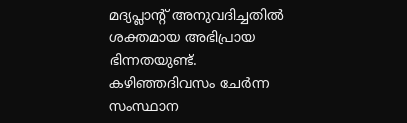മദ്യപ്ലാന്റ് അനുവദിച്ചതില്‍ ശക്തമായ അഭിപ്രായ ഭിന്നതയുണ്ട്. കഴിഞ്ഞദിവസം ചേര്‍ന്ന സംസ്ഥാന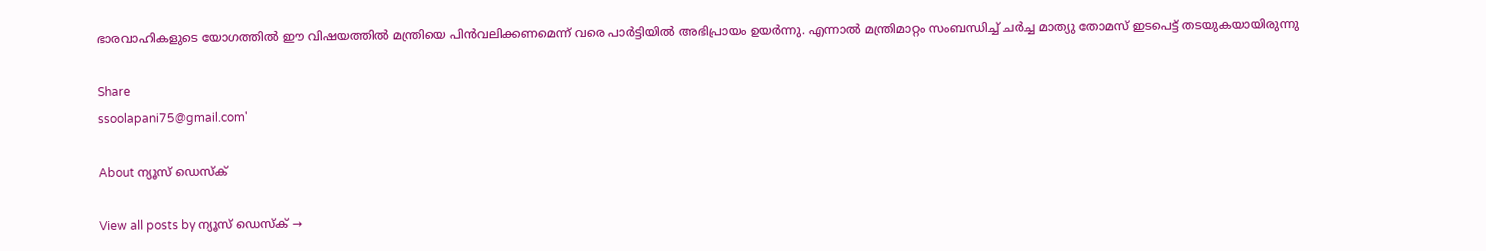ഭാരവാഹികളുടെ യോഗത്തില്‍ ഈ വിഷയത്തില്‍ മന്ത്രിയെ പിന്‍വലിക്കണമെന്ന് വരെ പാര്‍ട്ടിയില്‍ അഭിപ്രായം ഉയര്‍ന്നു. എന്നാല്‍ മന്ത്രിമാറ്റം സംബന്ധിച്ച്‌ ചര്‍ച്ച മാത്യു തോമസ് ഇടപെട്ട് തടയുകയായിരുന്നു

Share
ssoolapani75@gmail.com'

About ന്യൂസ് ഡെസ്ക്

View all posts by ന്യൂസ് ഡെസ്ക് →